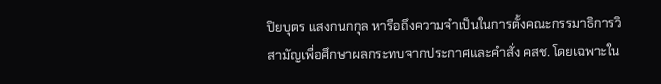ปิยบุตร แสงกนกกุล หารือถึงความจำเป็นในการตั้งคณะกรรมาธิการวิสามัญเพื่อศึกษาผลกระทบจากประกาศและคำสั่ง คสช. โดยเฉพาะใน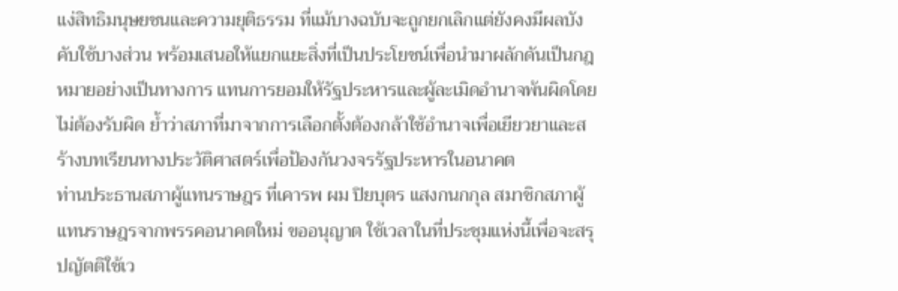แง่สิทธิมนุษยชนและความยุติธรรม ที่แม้บางฉบับจะถูกยกเลิกแต่ยังคงมีผลบังคับใช้บางส่วน พร้อมเสนอให้แยกแยะสิ่งที่เป็นประโยชน์เพื่อนำมาผลักดันเป็นกฎหมายอย่างเป็นทางการ แทนการยอมให้รัฐประหารและผู้ละเมิดอำนาจพ้นผิดโดยไม่ต้องรับผิด ย้ำว่าสภาที่มาจากการเลือกตั้งต้องกล้าใช้อำนาจเพื่อเยียวยาและสร้างบทเรียนทางประวัติศาสตร์เพื่อป้องกันวงจรรัฐประหารในอนาคต
ท่านประธานสภาผู้แทนราษฎร ที่เคารพ ผม ปิยบุตร แสงกนกกุล สมาชิกสภาผู้แทนราษฎรจากพรรคอนาคตใหม่ ขออนุญาต ใช้เวลาในที่ประชุมแห่งนี้เพื่อจะสรุปญัตติใช้เว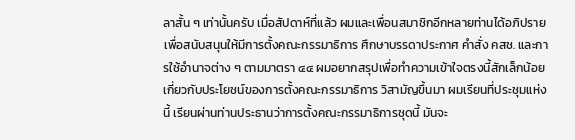ลาสั้น ๆ เท่านั้นครับ เมื่อสัปดาห์ที่แล้ว ผมและเพื่อนสมาชิกอีกหลายท่านได้อภิปรายเพื่อสนับสนุนให้มีการตั้งคณะกรรมาธิการ ศึกษาบรรดาประกาศ คำสั่ง คสช. และการใช้อำนาจต่าง ๆ ตามมาตรา ๔๔ ผมอยากสรุปเพื่อทำความเข้าใจตรงนี้สักเล็กน้อยเกี่ยวกับประโยชน์ของการตั้งคณะกรรมาธิการ วิสามัญขึ้นมา ผมเรียนที่ประชุมแห่งนี้ เรียนผ่านท่านประธานว่าการตั้งคณะกรรมาธิการชุดนี้ มันจะ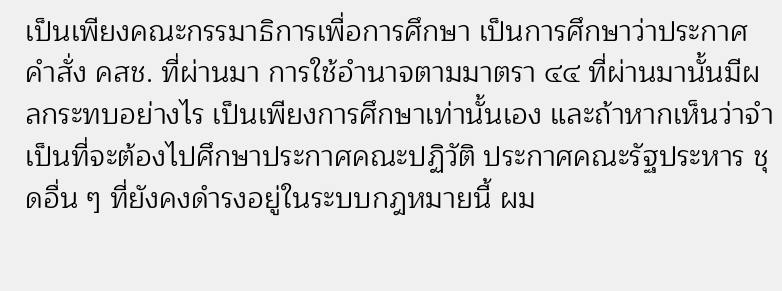เป็นเพียงคณะกรรมาธิการเพื่อการศึกษา เป็นการศึกษาว่าประกาศ คำสั่ง คสช. ที่ผ่านมา การใช้อำนาจตามมาตรา ๔๔ ที่ผ่านมานั้นมีผลกระทบอย่างไร เป็นเพียงการศึกษาเท่านั้นเอง และถ้าหากเห็นว่าจำเป็นที่จะต้องไปศึกษาประกาศคณะปฏิวัติ ประกาศคณะรัฐประหาร ชุดอื่น ๆ ที่ยังคงดำรงอยู่ในระบบกฎหมายนี้ ผม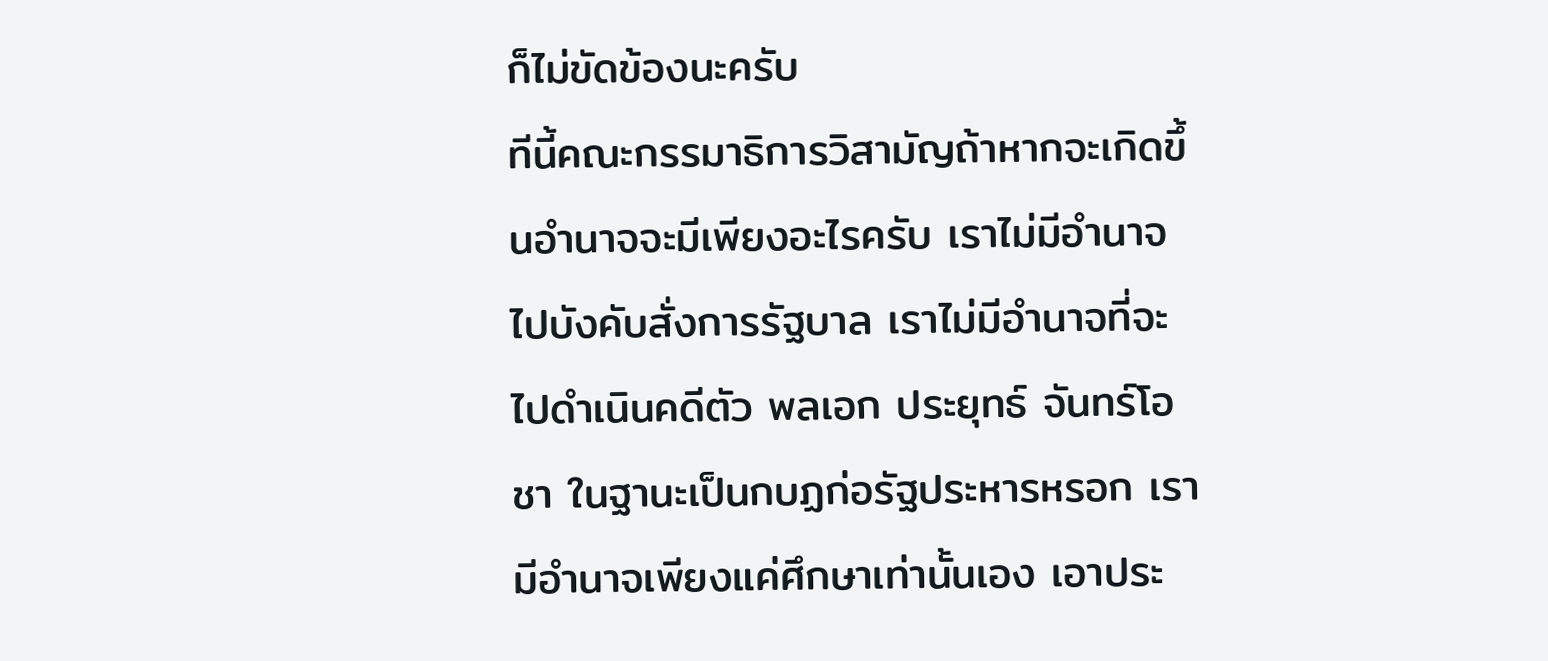ก็ไม่ขัดข้องนะครับ
ทีนี้คณะกรรมาธิการวิสามัญถ้าหากจะเกิดขึ้นอำนาจจะมีเพียงอะไรครับ เราไม่มีอำนาจไปบังคับสั่งการรัฐบาล เราไม่มีอำนาจที่จะไปดำเนินคดีตัว พลเอก ประยุทธ์ จันทร์โอชา ในฐานะเป็นกบฏก่อรัฐประหารหรอก เรามีอำนาจเพียงแค่ศึกษาเท่านั้นเอง เอาประ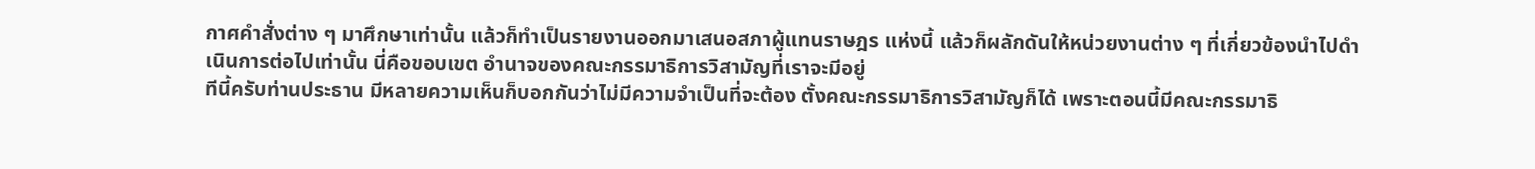กาศคำสั่งต่าง ๆ มาศึกษาเท่านั้น แล้วก็ทำเป็นรายงานออกมาเสนอสภาผู้แทนราษฎร แห่งนี้ แล้วก็ผลักดันให้หน่วยงานต่าง ๆ ที่เกี่ยวข้องนำไปดำเนินการต่อไปเท่านั้น นี่คือขอบเขต อำนาจของคณะกรรมาธิการวิสามัญที่เราจะมีอยู่
ทีนี้ครับท่านประธาน มีหลายความเห็นก็บอกกันว่าไม่มีความจำเป็นที่จะต้อง ตั้งคณะกรรมาธิการวิสามัญก็ได้ เพราะตอนนี้มีคณะกรรมาธิ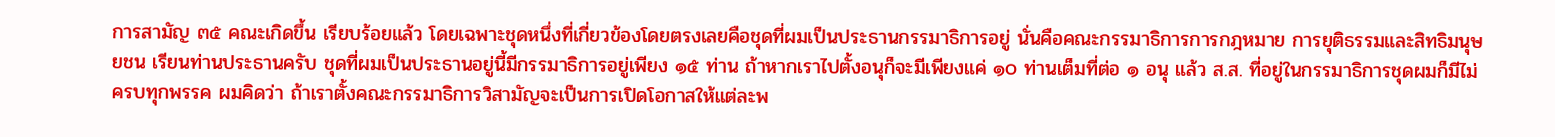การสามัญ ๓๕ คณะเกิดขึ้น เรียบร้อยแล้ว โดยเฉพาะชุดหนึ่งที่เกี่ยวข้องโดยตรงเลยคือชุดที่ผมเป็นประธานกรรมาธิการอยู่ นั่นคือคณะกรรมาธิการการกฎหมาย การยุติธรรมและสิทธิมนุษยชน เรียนท่านประธานครับ ชุดที่ผมเป็นประธานอยู่นี้มีกรรมาธิการอยู่เพียง ๑๕ ท่าน ถ้าหากเราไปตั้งอนุก็จะมีเพียงแค่ ๑๐ ท่านเต็มที่ต่อ ๑ อนุ แล้ว ส.ส. ที่อยู่ในกรรมาธิการชุดผมก็มีไม่ครบทุกพรรค ผมคิดว่า ถ้าเราตั้งคณะกรรมาธิการวิสามัญจะเป็นการเปิดโอกาสให้แต่ละพ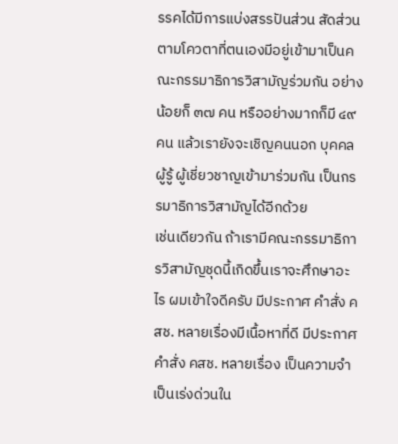รรคได้มีการแบ่งสรรปันส่วน สัดส่วนตามโควตาที่ตนเองมีอยู่เข้ามาเป็นคณะกรรมาธิการวิสามัญร่วมกัน อย่างน้อยก็ ๓๗ คน หรืออย่างมากก็มี ๔๙ คน แล้วเรายังจะเชิญคนนอก บุคคลผู้รู้ ผู้เชี่ยวชาญเข้ามาร่วมกัน เป็นกรรมาธิการวิสามัญได้อีกด้วย
เช่นเดียวกัน ถ้าเรามีคณะกรรมาธิการวิสามัญชุดนี้เกิดขึ้นเราจะศึกษาอะไร ผมเข้าใจดีครับ มีประกาศ คำสั่ง คสช. หลายเรื่องมีเนื้อหาที่ดี มีประกาศ คำสั่ง คสช. หลายเรื่อง เป็นความจำเป็นเร่งด่วนใน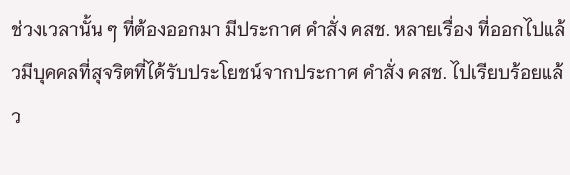ช่วงเวลานั้น ๆ ที่ต้องออกมา มีประกาศ คำสั่ง คสช. หลายเรื่อง ที่ออกไปแล้วมีบุคคลที่สุจริตที่ได้รับประโยชน์จากประกาศ คำสั่ง คสช. ไปเรียบร้อยแล้ว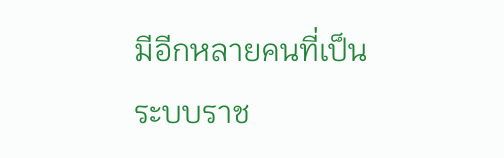มีอีกหลายคนที่เป็นระบบราช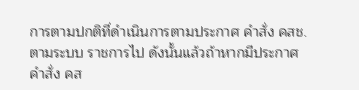การตามปกติที่ดำเนินการตามประกาศ คำสั่ง คสช. ตามระบบ ราชการไป ดังนั้นแล้วถ้าหากมีประกาศ คำสั่ง คส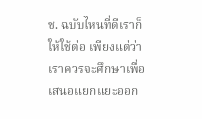ช. ฉบับไหนที่ดีเราก็ให้ใช้ต่อ เพียงแต่ว่า เราควรจะศึกษาเพื่อเสนอแยกแยะออก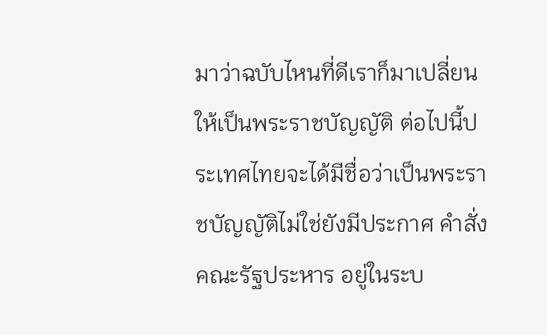มาว่าฉบับไหนที่ดีเราก็มาเปลี่ยนให้เป็นพระราชบัญญัติ ต่อไปนี้ประเทศไทยจะได้มีชื่อว่าเป็นพระราชบัญญัติไม่ใช่ยังมีประกาศ คำสั่งคณะรัฐประหาร อยู่ในระบ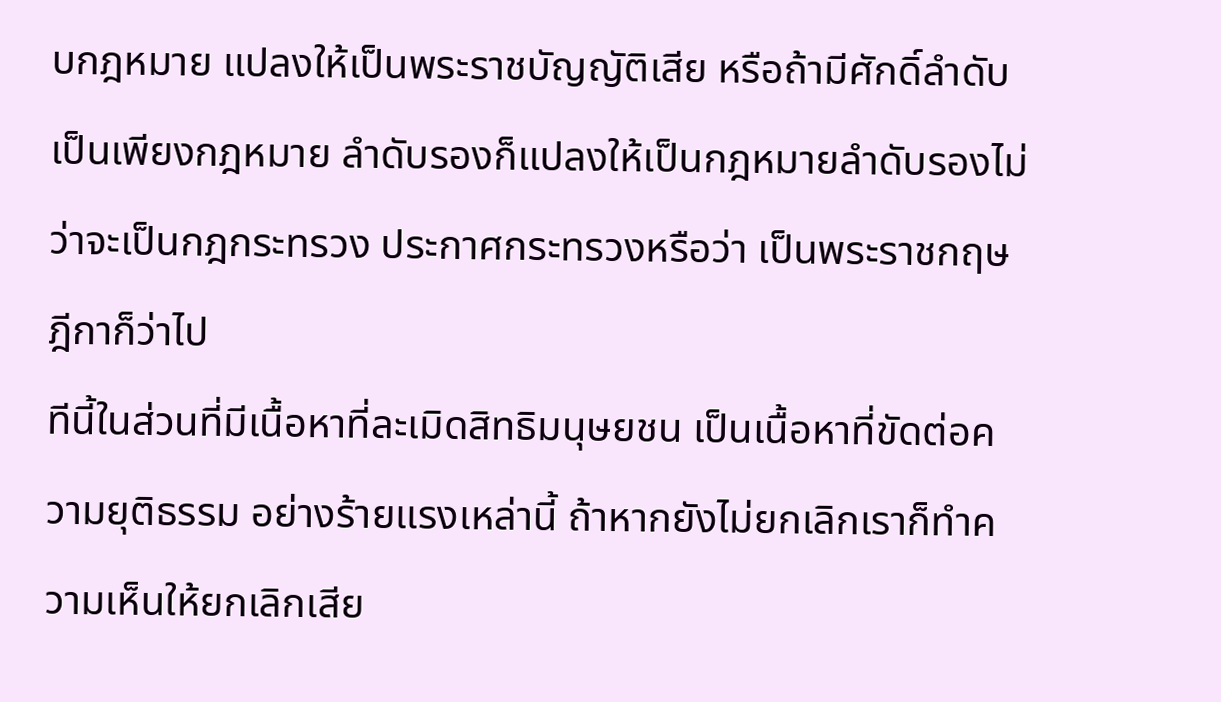บกฎหมาย แปลงให้เป็นพระราชบัญญัติเสีย หรือถ้ามีศักดิ์ลำดับเป็นเพียงกฎหมาย ลำดับรองก็แปลงให้เป็นกฎหมายลำดับรองไม่ว่าจะเป็นกฎกระทรวง ประกาศกระทรวงหรือว่า เป็นพระราชกฤษฎีกาก็ว่าไป
ทีนี้ในส่วนที่มีเนื้อหาที่ละเมิดสิทธิมนุษยชน เป็นเนื้อหาที่ขัดต่อความยุติธรรม อย่างร้ายแรงเหล่านี้ ถ้าหากยังไม่ยกเลิกเราก็ทำความเห็นให้ยกเลิกเสีย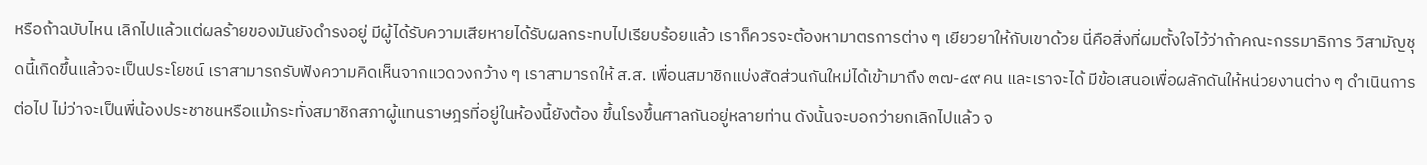หรือถ้าฉบับไหน เลิกไปแล้วแต่ผลร้ายของมันยังดำรงอยู่ มีผู้ได้รับความเสียหายได้รับผลกระทบไปเรียบร้อยแล้ว เราก็ควรจะต้องหามาตรการต่าง ๆ เยียวยาให้กับเขาด้วย นี่คือสิ่งที่ผมตั้งใจไว้ว่าถ้าคณะกรรมาธิการ วิสามัญชุดนี้เกิดขึ้นแล้วจะเป็นประโยชน์ เราสามารถรับฟังความคิดเห็นจากแวดวงกว้าง ๆ เราสามารถให้ ส.ส. เพื่อนสมาชิกแบ่งสัดส่วนกันใหม่ได้เข้ามาถึง ๓๗-๔๙ คน และเราจะได้ มีข้อเสนอเพื่อผลักดันให้หน่วยงานต่าง ๆ ดำเนินการต่อไป ไม่ว่าจะเป็นพี่น้องประชาชนหรือแม้กระทั่งสมาชิกสภาผู้แทนราษฎรที่อยู่ในห้องนี้ยังต้อง ขึ้นโรงขึ้นศาลกันอยู่หลายท่าน ดังนั้นจะบอกว่ายกเลิกไปแล้ว จ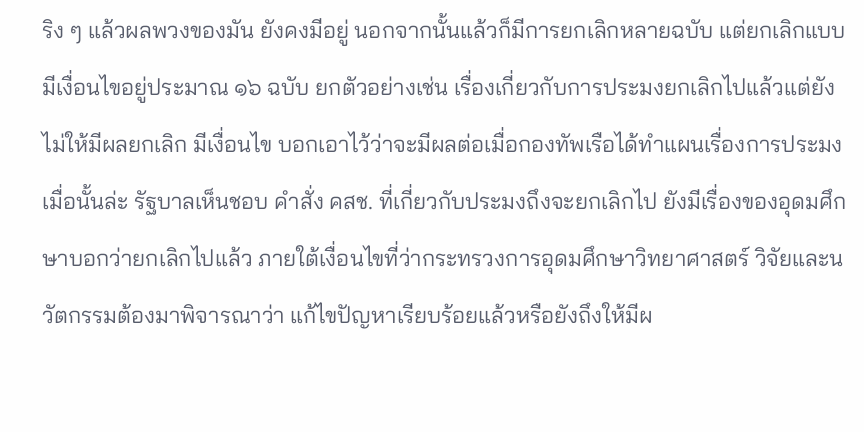ริง ๆ แล้วผลพวงของมัน ยังคงมีอยู่ นอกจากนั้นแล้วก็มีการยกเลิกหลายฉบับ แต่ยกเลิกแบบมีเงื่อนไขอยู่ประมาณ ๑๖ ฉบับ ยกตัวอย่างเช่น เรื่องเกี่ยวกับการประมงยกเลิกไปแล้วแต่ยังไม่ให้มีผลยกเลิก มีเงื่อนไข บอกเอาไว้ว่าจะมีผลต่อเมื่อกองทัพเรือได้ทำแผนเรื่องการประมงเมื่อนั้นล่ะ รัฐบาลเห็นชอบ คำสั่ง คสช. ที่เกี่ยวกับประมงถึงจะยกเลิกไป ยังมีเรื่องของอุดมศึกษาบอกว่ายกเลิกไปแล้ว ภายใต้เงื่อนไขที่ว่ากระทรวงการอุดมศึกษาวิทยาศาสตร์ วิจัยและนวัตกรรมต้องมาพิจารณาว่า แก้ไขปัญหาเรียบร้อยแล้วหรือยังถึงให้มีผ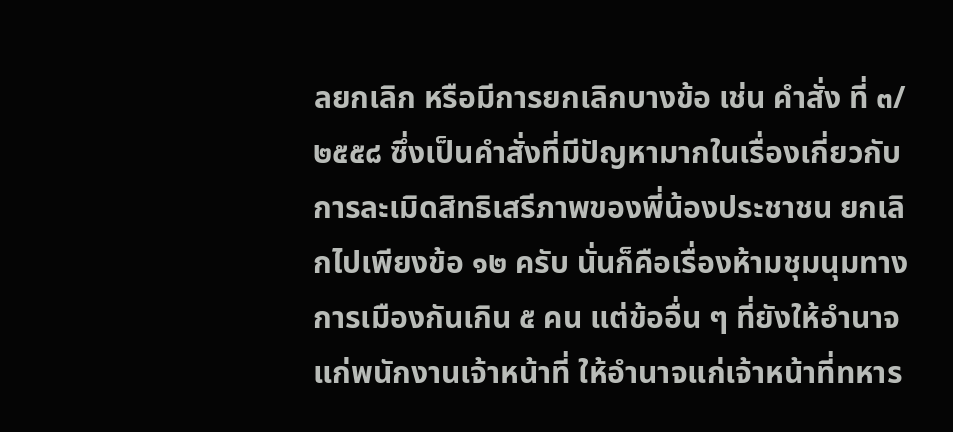ลยกเลิก หรือมีการยกเลิกบางข้อ เช่น คำสั่ง ที่ ๓/๒๕๕๘ ซึ่งเป็นคำสั่งที่มีปัญหามากในเรื่องเกี่ยวกับการละเมิดสิทธิเสรีภาพของพี่น้องประชาชน ยกเลิกไปเพียงข้อ ๑๒ ครับ นั่นก็คือเรื่องห้ามชุมนุมทางการเมืองกันเกิน ๕ คน แต่ข้ออื่น ๆ ที่ยังให้อำนาจแก่พนักงานเจ้าหน้าที่ ให้อำนาจแก่เจ้าหน้าที่ทหาร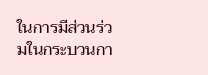ในการมีส่วนร่วมในกระบวนกา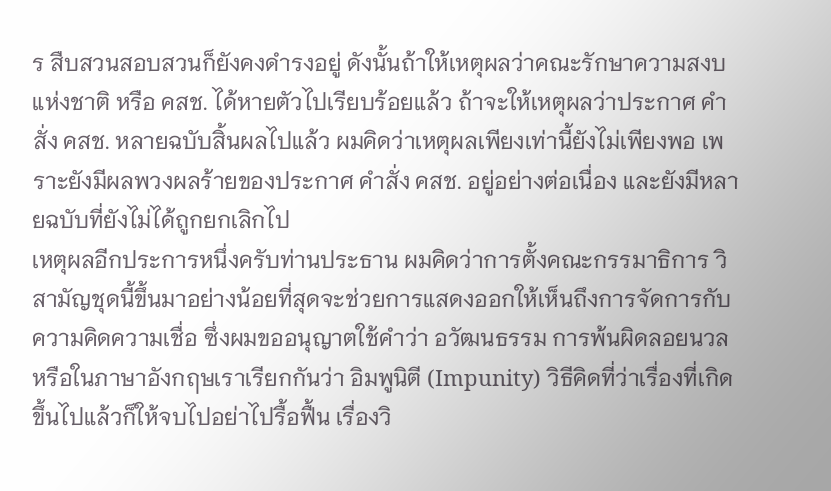ร สืบสวนสอบสวนก็ยังคงดำรงอยู่ ดังนั้นถ้าให้เหตุผลว่าคณะรักษาความสงบแห่งชาติ หรือ คสช. ได้หายตัวไปเรียบร้อยแล้ว ถ้าจะให้เหตุผลว่าประกาศ คำสั่ง คสช. หลายฉบับสิ้นผลไปแล้ว ผมคิดว่าเหตุผลเพียงเท่านี้ยังไม่เพียงพอ เพราะยังมีผลพวงผลร้ายของประกาศ คำสั่ง คสช. อยู่อย่างต่อเนื่อง และยังมีหลายฉบับที่ยังไม่ได้ถูกยกเลิกไป
เหตุผลอีกประการหนึ่งครับท่านประธาน ผมคิดว่าการตั้งคณะกรรมาธิการ วิสามัญชุดนี้ขึ้นมาอย่างน้อยที่สุดจะช่วยการแสดงออกให้เห็นถึงการจัดการกับความคิดความเชื่อ ซึ่งผมขออนุญาตใช้คำว่า อวัฒนธรรม การพ้นผิดลอยนวล หรือในภาษาอังกฤษเราเรียกกันว่า อิมพูนิตี (Impunity) วิธีคิดที่ว่าเรื่องที่เกิดขึ้นไปแล้วก็ให้จบไปอย่าไปรื้อฟื้น เรื่องวิ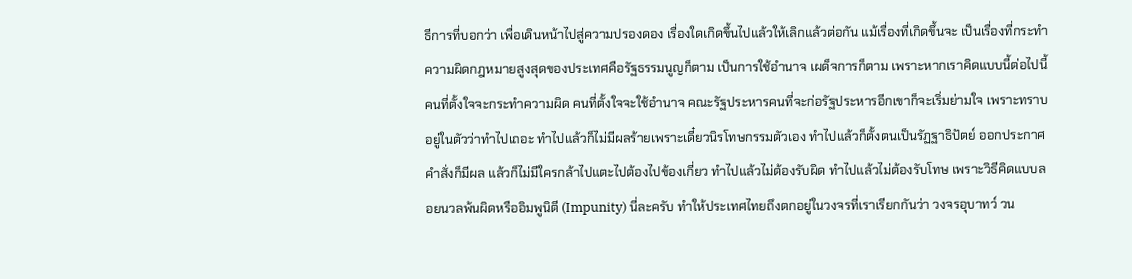ธีการที่บอกว่า เพื่อเดินหน้าไปสู่ความปรองดอง เรื่องใดเกิดขึ้นไปแล้วให้เลิกแล้วต่อกัน แม้เรื่องที่เกิดขึ้นจะ เป็นเรื่องที่กระทำความผิดกฎหมายสูงสุดของประเทศคือรัฐธรรมนูญก็ตาม เป็นการใช้อำนาจ เผด็จการก็ตาม เพราะหากเราคิดแบบนี้ต่อไปนี้คนที่ตั้งใจจะกระทำความผิด คนที่ตั้งใจจะใช้อำนาจ คณะรัฐประหารคนที่จะก่อรัฐประหารอีกเขาก็จะเริ่มย่ามใจ เพราะทราบอยู่ในตัวว่าทำไปเถอะ ทำไปแล้วก็ไม่มีผลร้ายเพราะเดี๋ยวนิรโทษกรรมตัวเอง ทำไปแล้วก็ตั้งตนเป็นรัฏฐาธิปัตย์ ออกประกาศ คำสั่งก็มีผล แล้วก็ไม่มีใครกล้าไปแตะไปต้องไปข้องเกี่ยว ทำไปแล้วไม่ต้องรับผิด ทำไปแล้วไม่ต้องรับโทษ เพราะวิธีคิดแบบลอยนวลพ้นผิดหรืออิมพูนิตี (Impunity) นี่ละครับ ทำให้ประเทศไทยถึงตกอยู่ในวงจรที่เราเรียกกันว่า วงจรอุบาทว์ วน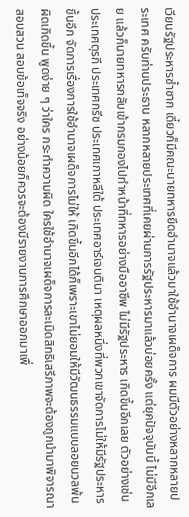เวียนรัฐประหารซ้ำซาก เดี๋ยวก็มีคณะนายทหารยึดอำนาจแล้วมาใช้อำนาจเผด็จการ ผมมีตัวอย่างหลากหลายประเทศ ครับท่านประธาน หลากหลายประเทศที่เคยผ่านการรัฐประหารมาแล้วบ่อยครั้ง แต่ยุคปัจจุบันนี้ ไม่มีอีกเลย แล้วก็นายทหารกลับเข้ากรมกองไปทำหน้าที่ทหารอย่างมืออาชีพ ไม่มีรัฐประหาร เกิดขึ้นอีกเลย ตัวอย่างเช่น ประเทศตุรกี ประเทศกรีซ ประเทศเกาหลีใต้ ประเทศอาร์เจนตินา เหตุผลหนึ่งที่พวกเขาจัดการไม่ให้มีรัฐประหารขึ้นอีก จัดการเรื่องการใช้อำนาจเผด็จการไม่ให้ เกิดขึ้นอีกได้ก็เพราะเขาไม่ยอมให้มีวัฒนธรรมแบบลอยนวลพ้นผิดเกิดขึ้น พูดง่าย ๆ ว่าใคร กระทำความผิด ใครใช้อำนาจเผด็จการละเมิดสิทธิเสรีภาพจะต้องถูกนำมาพิจารณาสอบสวน สอบข้อเท็จจริง อย่างน้อยก็ควรจะต้องมีรายงานการศึกษาออกมาเพื่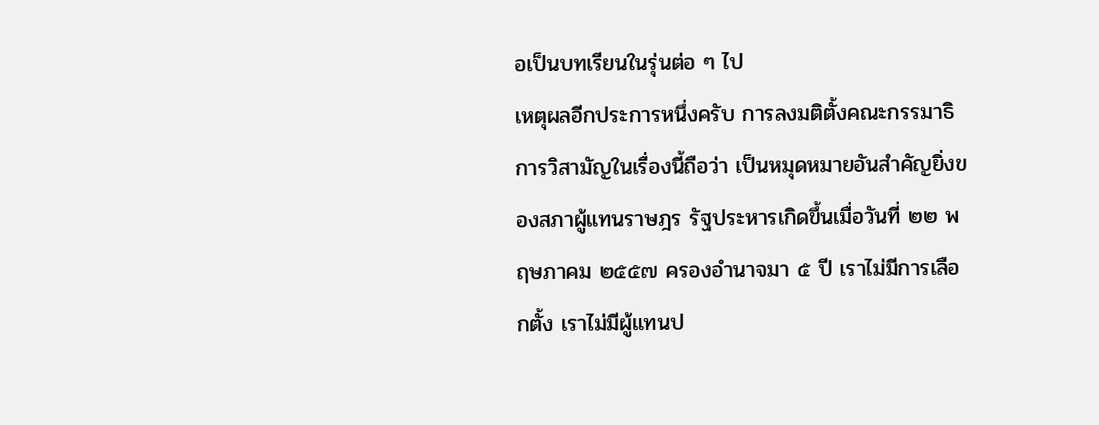อเป็นบทเรียนในรุ่นต่อ ๆ ไป
เหตุผลอีกประการหนึ่งครับ การลงมติตั้งคณะกรรมาธิการวิสามัญในเรื่องนี้ถือว่า เป็นหมุดหมายอันสำคัญยิ่งของสภาผู้แทนราษฎร รัฐประหารเกิดขึ้นเมื่อวันที่ ๒๒ พฤษภาคม ๒๕๕๗ ครองอำนาจมา ๕ ปี เราไม่มีการเลือกตั้ง เราไม่มีผู้แทนป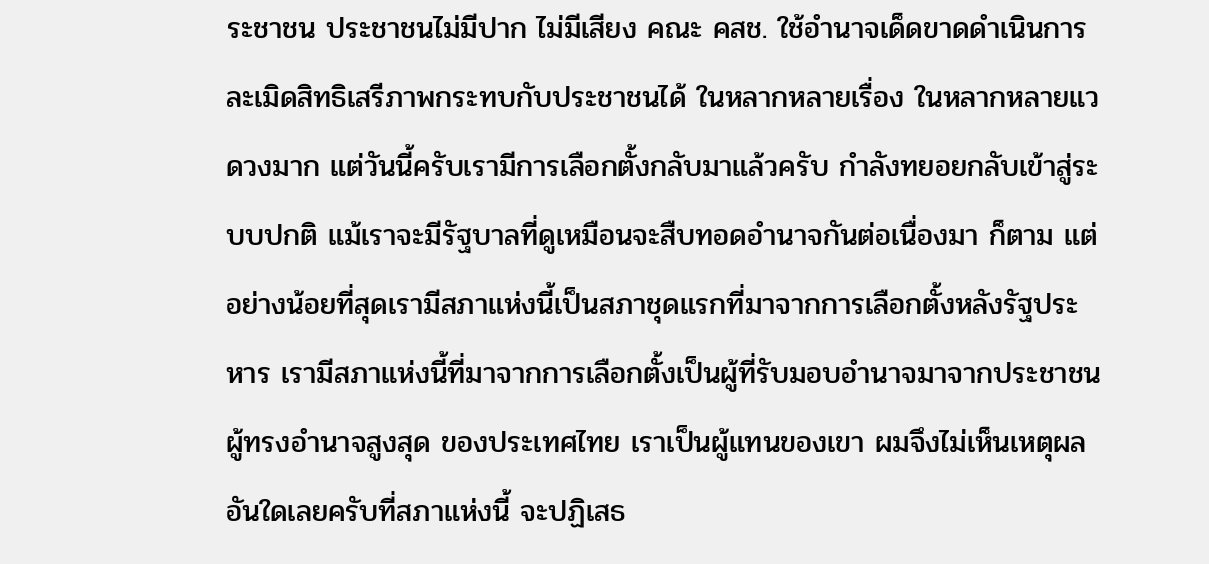ระชาชน ประชาชนไม่มีปาก ไม่มีเสียง คณะ คสช. ใช้อำนาจเด็ดขาดดำเนินการละเมิดสิทธิเสรีภาพกระทบกับประชาชนได้ ในหลากหลายเรื่อง ในหลากหลายแวดวงมาก แต่วันนี้ครับเรามีการเลือกตั้งกลับมาแล้วครับ กำลังทยอยกลับเข้าสู่ระบบปกติ แม้เราจะมีรัฐบาลที่ดูเหมือนจะสืบทอดอำนาจกันต่อเนื่องมา ก็ตาม แต่อย่างน้อยที่สุดเรามีสภาแห่งนี้เป็นสภาชุดแรกที่มาจากการเลือกตั้งหลังรัฐประหาร เรามีสภาแห่งนี้ที่มาจากการเลือกตั้งเป็นผู้ที่รับมอบอำนาจมาจากประชาชนผู้ทรงอำนาจสูงสุด ของประเทศไทย เราเป็นผู้แทนของเขา ผมจึงไม่เห็นเหตุผลอันใดเลยครับที่สภาแห่งนี้ จะปฏิเสธ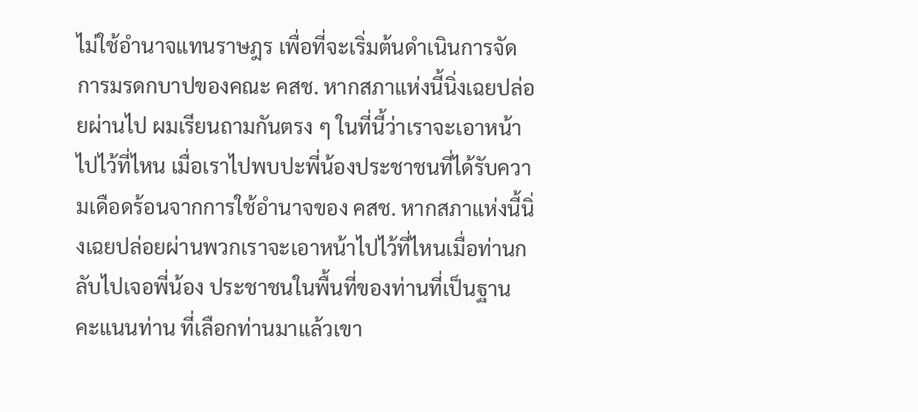ไม่ใช้อำนาจแทนราษฎร เพื่อที่จะเริ่มต้นดำเนินการจัดการมรดกบาปของคณะ คสช. หากสภาแห่งนี้นิ่งเฉยปล่อยผ่านไป ผมเรียนถามกันตรง ๆ ในที่นี้ว่าเราจะเอาหน้าไปไว้ที่ไหน เมื่อเราไปพบปะพี่น้องประชาชนที่ได้รับความเดือดร้อนจากการใช้อำนาจของ คสช. หากสภาแห่งนี้นิ่งเฉยปล่อยผ่านพวกเราจะเอาหน้าไปไว้ที่ไหนเมื่อท่านกลับไปเจอพี่น้อง ประชาชนในพื้นที่ของท่านที่เป็นฐานคะแนนท่าน ที่เลือกท่านมาแล้วเขา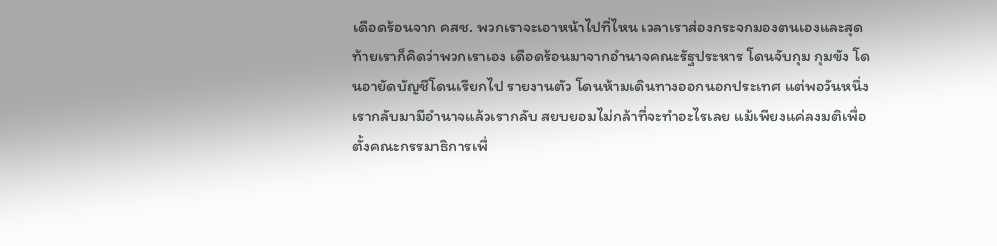เดือดร้อนจาก คสช. พวกเราจะเอาหน้าไปที่ไหน เวลาเราส่องกระจกมองตนเองและสุดท้ายเราก็คิดว่าพวกเราเอง เดือดร้อนมาจากอำนาจคณะรัฐประหาร โดนจับกุม กุมขัง โดนอายัดบัญชีโดนเรียกไป รายงานตัว โดนห้ามเดินทางออกนอกประเทศ แต่พอวันหนึ่งเรากลับมามีอำนาจแล้วเรากลับ สยบยอมไม่กล้าที่จะทำอะไรเลย แม้เพียงแค่ลงมติเพื่อตั้งคณะกรรมาธิการเพื่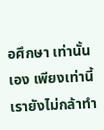อศึกษา เท่านั้นเอง เพียงเท่านี้เรายังไม่กล้าทำ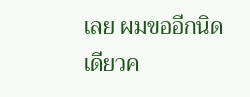เลย ผมขออีกนิดเดียวค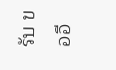รับ ขออี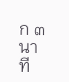ก ๓ นาที